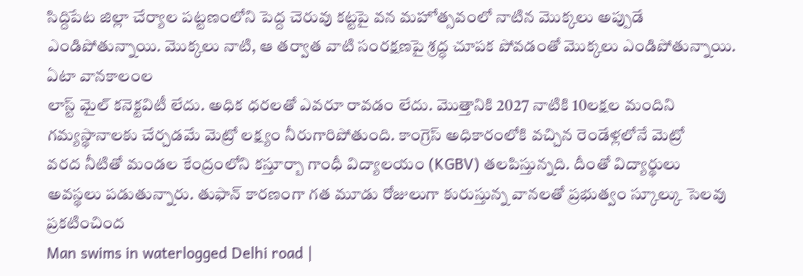సిద్దిపేట జిల్లా చేర్యాల పట్టణంలోని పెద్ద చెరువు కట్టపై వన మహోత్సవంలో నాటిన మొక్కలు అప్పుడే ఎండిపోతున్నాయి. మొక్కలు నాటి, ఆ తర్వాత వాటి సంరక్షణపై శ్రద్ధ చూపక పోవడంతో మొక్కలు ఎండిపోతున్నాయి. ఏటా వానకాలంల
లాస్ట్ మైల్ కనెక్టవిటీ లేదు. అధిక ధరలతో ఎవరూ రావడం లేదు. మొత్తానికి 2027 నాటికి 10లక్షల మందిని గమ్యస్థానాలకు చేర్చడమే మెట్రో లక్ష్యం నీరుగారిపోతుంది. కాంగ్రెస్ అధికారంలోకి వచ్చిన రెండేళ్లలోనే మెట్రో
వరద నీటితో మండల కేంద్రంలోని కస్తూర్బా గాంధీ విద్యాలయం (KGBV) తలపిస్తున్నది. దీంతో విద్యార్థులు అవస్థలు పడుతున్నారు. తుఫాన్ కారణంగా గత మూడు రోజులుగా కురుస్తున్న వానలతో ప్రభుత్వం స్కూల్కు సెలవు ప్రకటించింద
Man swims in waterlogged Delhi road |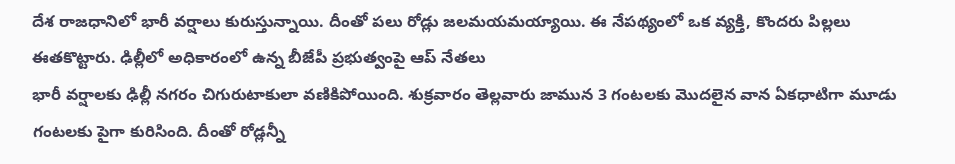దేశ రాజధానిలో భారీ వర్షాలు కురుస్తున్నాయి. దీంతో పలు రోడ్లు జలమయమయ్యాయి. ఈ నేపథ్యంలో ఒక వ్యక్తి, కొందరు పిల్లలు ఈతకొట్టారు. ఢిల్లీలో అధికారంలో ఉన్న బీజేపీ ప్రభుత్వంపై ఆప్ నేతలు
భారీ వర్షాలకు ఢిల్లీ నగరం చిగురుటాకులా వణికిపోయింది. శుక్రవారం తెల్లవారు జామున 3 గంటలకు మొదలైన వాన ఏకధాటిగా మూడు గంటలకు పైగా కురిసింది. దీంతో రోడ్లన్నీ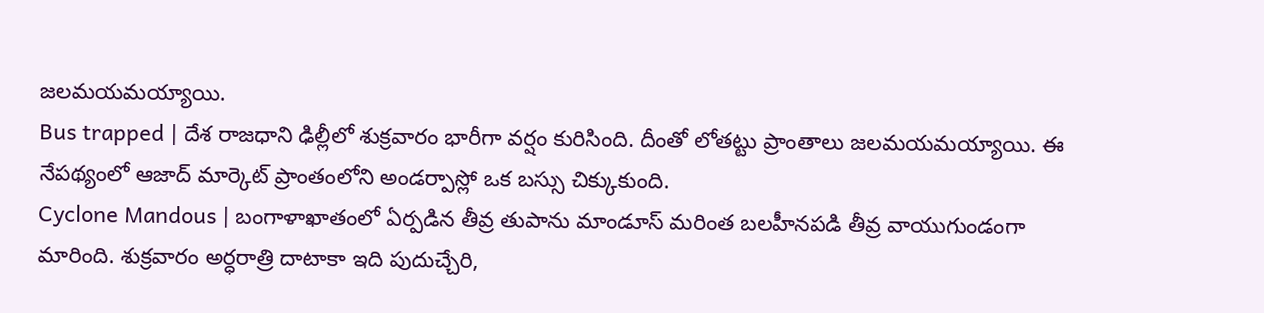జలమయమయ్యాయి.
Bus trapped | దేశ రాజధాని ఢిల్లీలో శుక్రవారం భారీగా వర్షం కురిసింది. దీంతో లోతట్టు ప్రాంతాలు జలమయమయ్యాయి. ఈ నేపథ్యంలో ఆజాద్ మార్కెట్ ప్రాంతంలోని అండర్పాస్లో ఒక బస్సు చిక్కుకుంది.
Cyclone Mandous | బంగాళాఖాతంలో ఏర్పడిన తీవ్ర తుపాను మాండూస్ మరింత బలహీనపడి తీవ్ర వాయుగుండంగా మారింది. శుక్రవారం అర్ధరాత్రి దాటాకా ఇది పుదుచ్చేరి,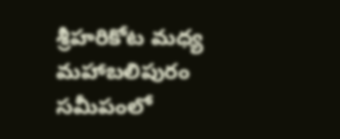శ్రీహరికోట మధ్య మహాబలిపురం సమీపంలో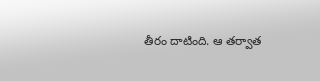తీరం దాటింది. ఆ తర్వాత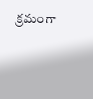క్రమంగా